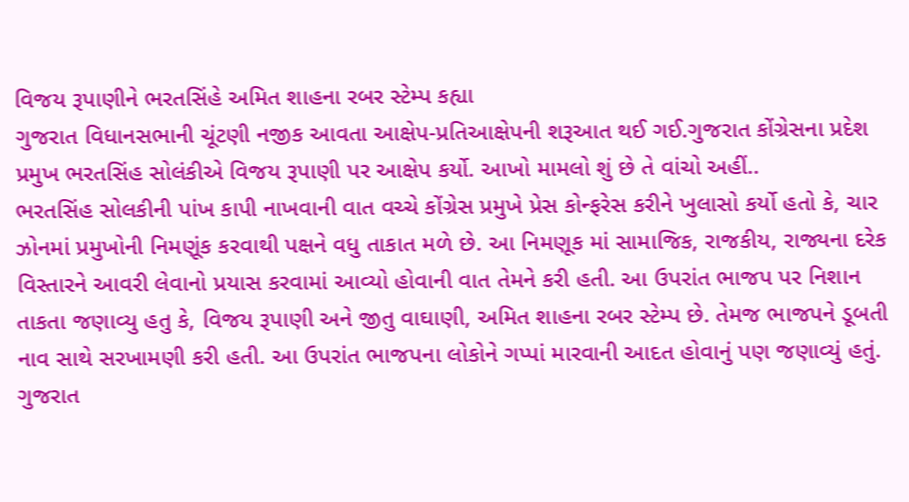વિજય રૂપાણીને ભરતસિંહે અમિત શાહના રબર સ્ટેમ્પ કહ્યા
ગુજરાત વિધાનસભાની ચૂંટણી નજીક આવતા આક્ષેપ-પ્રતિઆક્ષેપની શરૂઆત થઈ ગઈ.ગુજરાત કોંગ્રેસના પ્રદેશ પ્રમુખ ભરતસિંહ સોલંકીએ વિજય રૂપાણી પર આક્ષેપ કર્યો. આખો મામલો શું છે તે વાંચો અહીં..
ભરતસિંહ સોલકીની પાંખ કાપી નાખવાની વાત વચ્ચે કોંગ્રેસ પ્રમુખે પ્રેસ કોન્ફરેસ કરીને ખુલાસો કર્યો હતો કે, ચાર ઝોનમાં પ્રમુખોની નિમણૂંક કરવાથી પક્ષને વધુ તાકાત મળે છે. આ નિમણૂક માં સામાજિક, રાજકીય, રાજ્યના દરેક વિસ્તારને આવરી લેવાનો પ્રયાસ કરવામાં આવ્યો હોવાની વાત તેમને કરી હતી. આ ઉપરાંત ભાજપ પર નિશાન તાકતા જણાવ્યુ હતુ કે, વિજય રૂપાણી અને જીતુ વાઘાણી, અમિત શાહના રબર સ્ટેમ્પ છે. તેમજ ભાજપને ડૂબતી નાવ સાથે સરખામણી કરી હતી. આ ઉપરાંત ભાજપના લોકોને ગપ્પાં મારવાની આદત હોવાનું પણ જણાવ્યું હતું. ગુજરાત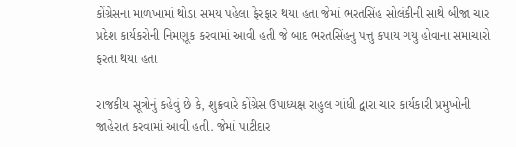કોંગ્રેસના માળખામાં થોડા સમય પહેલા ફેરફાર થયા હતા જેમાં ભરતસિંહ સોલંકીની સાથે બીજા ચાર પ્રદેશ કાર્યકરોની નિમણૂક કરવામાં આવી હતી જે બાદ ભરતસિંહનુ પત્તુ કપાય ગયુ હોવાના સમાચારો ફરતા થયા હતા

રાજકીય સૂત્રોનું કહેવું છે કે, શુક્રવારે કોંગ્રેસ ઉપાધ્યક્ષ રાહુલ ગાંધી દ્વારા ચાર કાર્યકારી પ્રમુખોની જાહેરાત કરવામાં આવી હતી. જેમાં પાટીદાર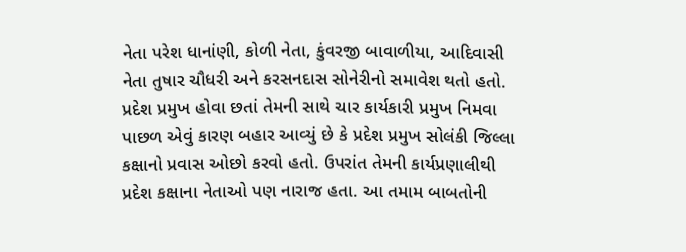નેતા પરેશ ધાનાંણી, કોળી નેતા, કુંવરજી બાવાળીયા, આદિવાસી નેતા તુષાર ચૌધરી અને કરસનદાસ સોનેરીનો સમાવેશ થતો હતો. પ્રદેશ પ્રમુખ હોવા છતાં તેમની સાથે ચાર કાર્યકારી પ્રમુખ નિમવા પાછળ એવું કારણ બહાર આવ્યું છે કે પ્રદેશ પ્રમુખ સોલંકી જિલ્લા કક્ષાનો પ્રવાસ ઓછો કરવો હતો. ઉપરાંત તેમની કાર્યપ્રણાલીથી પ્રદેશ કક્ષાના નેતાઓ પણ નારાજ હતા. આ તમામ બાબતોની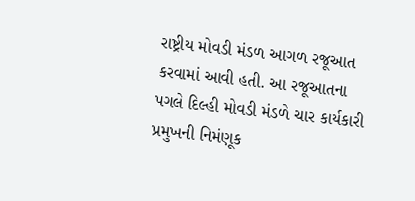રાષ્ટ્રીય મોવડી મંડળ આગળ રજૂઆત કરવામાં આવી હતી. આ રજૂઆતના પગલે દિલ્હી મોવડી મંડળે ચાર કાર્યકારી પ્રમુખની નિમંણૂક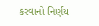કરવાનો નિર્ણય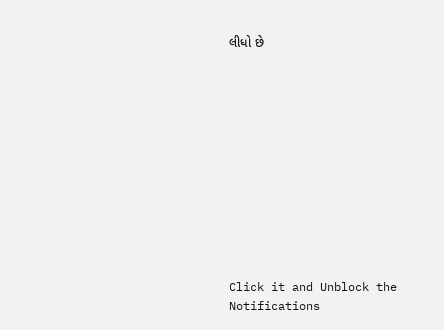લીધો છે












Click it and Unblock the Notifications